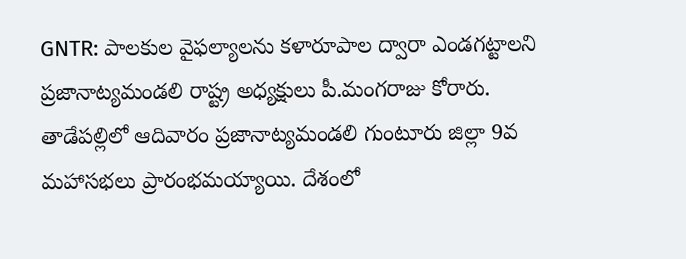GNTR: పాలకుల వైఫల్యాలను కళారూపాల ద్వారా ఎండగట్టాలని ప్రజానాట్యమండలి రాష్ట్ర అధ్యక్షులు పీ.మంగరాజు కోరారు. తాడేపల్లిలో ఆదివారం ప్రజానాట్యమండలి గుంటూరు జిల్లా 9వ మహాసభలు ప్రారంభమయ్యాయి. దేశంలో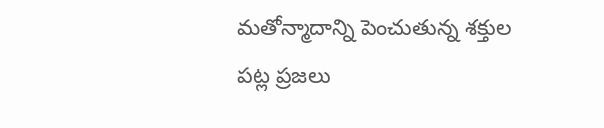మతోన్మాదాన్ని పెంచుతున్న శక్తుల పట్ల ప్రజలు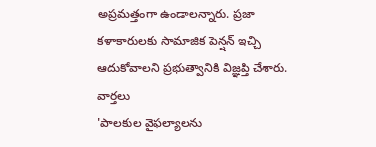అప్రమత్తంగా ఉండాలన్నారు. ప్రజా కళాకారులకు సామాజిక పెన్షన్ ఇచ్చి ఆదుకోవాలని ప్రభుత్వానికి విజ్ఞప్తి చేశారు.
వార్తలు
'పాలకుల వైఫల్యాలను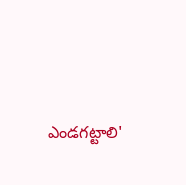ఎండగట్టాలి'